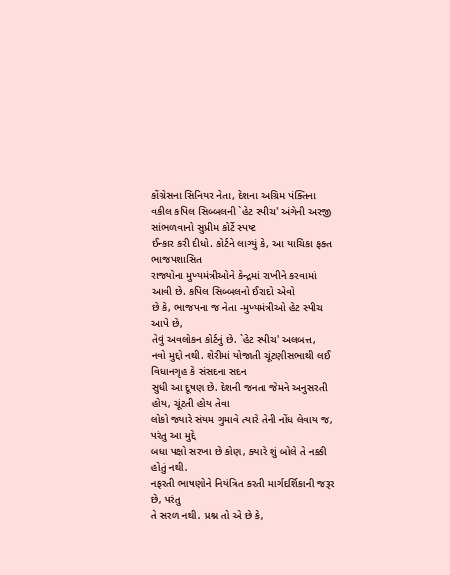કોંગ્રેસના સિનિયર નેતા, દેશના અગ્રિમ પંક્તિના વકીલ કપિલ સિબ્બલની `હેટ સ્પીચ' અંગેની અરજી સાંભળવાનો સુપ્રીમ કોર્ટે સ્પષ્ટ
ઈન્કાર કરી દીધો. કોર્ટને લાગ્યું કે, આ યાચિકા ફક્ત ભાજપશાસિત
રાજ્યોના મુખ્યમંત્રીઓને કેન્દ્રમાં રાખીને કરવામાં આવી છે. કપિલ સિબ્બલનો ઈરાદો એવો
છે કે, ભાજપના જ નેતા -મુખ્યમંત્રીઓ હેટ સ્પીચ આપે છે,
તેવું અવલોકન કોર્ટનું છે. `હેટ સ્પીચ' અલબત્ત,
નવો મુદ્દો નથી. શેરીમાં યોજાતી ચૂંટણીસભાથી લઈ વિધાનગૃહ કે સંસદના સદન
સુધી આ દૂષણ છે. દેશની જનતા જેમને અનુસરતી હોય, ચૂંટતી હોય તેવા
લોકો જ્યારે સંયમ ગુમાવે ત્યારે તેની નોંધ લેવાય જ, પરંતુ આ મુદ્દે
બધા પક્ષો સરખા છે કોણ, ક્યારે શું બોલે તે નક્કી હોતું નથી.
નફરતી ભાષણોને નિયંત્રિત કરતી માર્ગદર્શિકાની જરૂર છે, પરંતુ
તે સરળ નથી. પ્રશ્ન તો એ છે કે,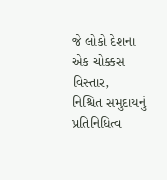જે લોકો દેશના એક ચોક્કસ વિસ્તાર,
નિશ્ચિત સમુદાયનું પ્રતિનિધિત્વ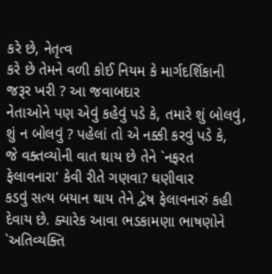કરે છે, નેતૃત્વ
કરે છે તેમને વળી કોઈ નિયમ કે માર્ગદર્શિકાની જરૂર ખરી ? આ જવાબદાર
નેતાઓને પણ એવું કહેવું પડે કે, તમારે શું બોલવું, શું ન બોલવું ? પહેલાં તો એ નક્કી કરવું પડે કે,
જે વક્તવ્યોની વાત થાય છે તેને `નફરત ફેલાવનારા' કેવી રીતે ગણવા? ઘણીવાર
કડવું સત્ય બયાન થાય તેને દ્વેષ ફેલાવનારું કહી દેવાય છે. ક્યારેક આવા ભડકામણા ભાષણોને
`અતિવ્યક્તિ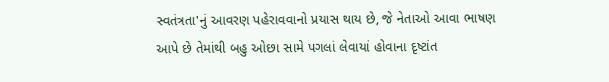સ્વતંત્રતા'નું આવરણ પહેરાવવાનો પ્રયાસ થાય છે, જે નેતાઓ આવા ભાષણ આપે છે તેમાંથી બહુ ઓછા સામે પગલાં લેવાયાં હોવાના દૃષ્ટાંત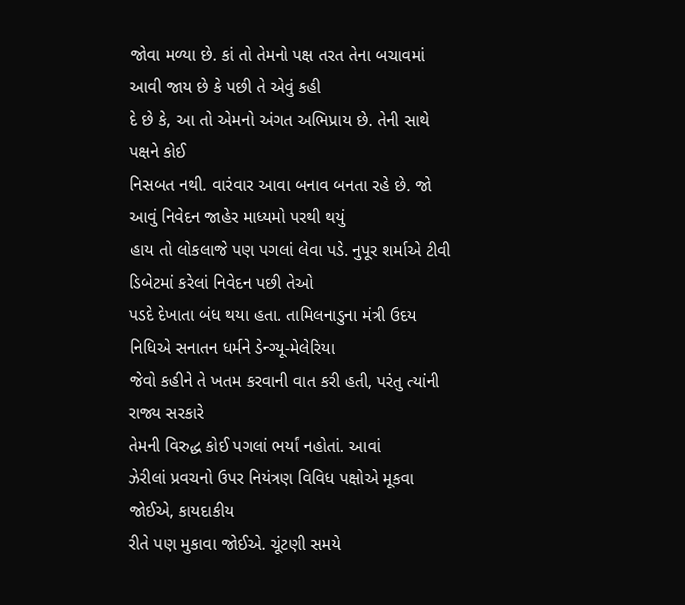જોવા મળ્યા છે. કાં તો તેમનો પક્ષ તરત તેના બચાવમાં આવી જાય છે કે પછી તે એવું કહી
દે છે કે, આ તો એમનો અંગત અભિપ્રાય છે. તેની સાથે પક્ષને કોઈ
નિસબત નથી. વારંવાર આવા બનાવ બનતા રહે છે. જો આવું નિવેદન જાહેર માધ્યમો પરથી થયું
હાય તો લોકલાજે પણ પગલાં લેવા પડે. નુપૂર શર્માએ ટીવી ડિબેટમાં કરેલાં નિવેદન પછી તેઓ
પડદે દેખાતા બંધ થયા હતા. તામિલનાડુના મંત્રી ઉદય નિધિએ સનાતન ધર્મને ડેન્ગ્યૂ-મેલેરિયા
જેવો કહીને તે ખતમ કરવાની વાત કરી હતી, પરંતુ ત્યાંની રાજ્ય સરકારે
તેમની વિરુદ્ધ કોઈ પગલાં ભર્યાં નહોતાં. આવાં
ઝેરીલાં પ્રવચનો ઉપર નિયંત્રણ વિવિધ પક્ષોએ મૂકવા જોઈએ, કાયદાકીય
રીતે પણ મુકાવા જોઈએ. ચૂંટણી સમયે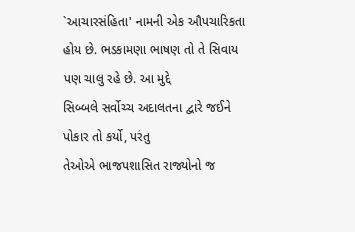`આચારસંહિતા' નામની એક ઔપચારિકતા હોય છે. ભડકામણા ભાષણ તો તે સિવાય પણ ચાલુ રહે છે. આ મુદ્દે
સિબ્બલે સર્વોચ્ચ અદાલતના દ્વારે જઈને પોકાર તો કર્યો, પરંતુ
તેઓએ ભાજપશાસિત રાજ્યોનો જ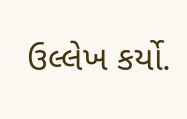ઉલ્લેખ કર્યો.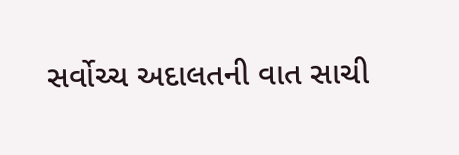સર્વોચ્ચ અદાલતની વાત સાચી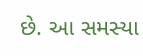છે. આ સમસ્યા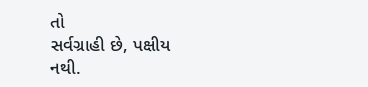તો
સર્વગ્રાહી છે, પક્ષીય નથી.